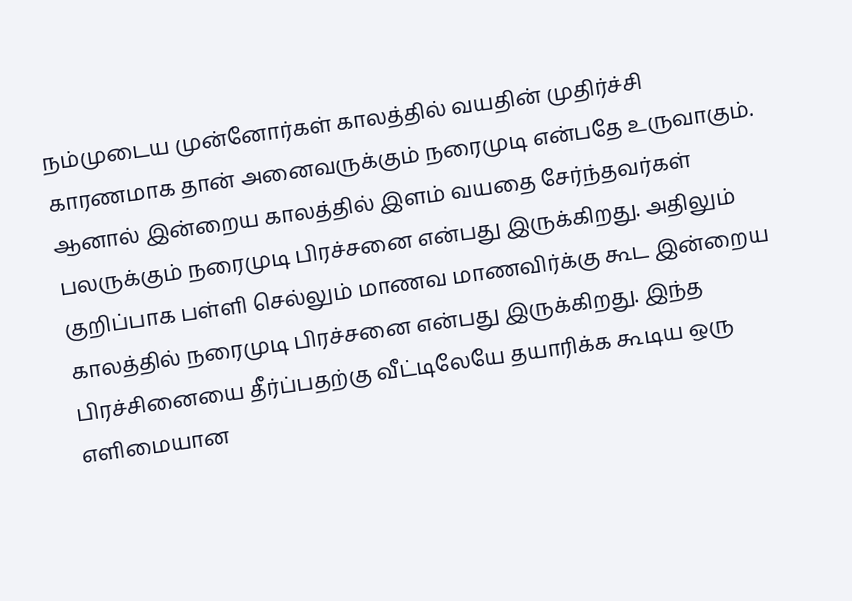நம்முடைய முன்னோர்கள் காலத்தில் வயதின் முதிர்ச்சி காரணமாக தான் அனைவருக்கும் நரைமுடி என்பதே உருவாகும். ஆனால் இன்றைய காலத்தில் இளம் வயதை சேர்ந்தவர்கள் பலருக்கும் நரைமுடி பிரச்சனை என்பது இருக்கிறது. அதிலும் குறிப்பாக பள்ளி செல்லும் மாணவ மாணவிர்க்கு கூட இன்றைய காலத்தில் நரைமுடி பிரச்சனை என்பது இருக்கிறது. இந்த பிரச்சினையை தீர்ப்பதற்கு வீட்டிலேயே தயாரிக்க கூடிய ஒரு எளிமையான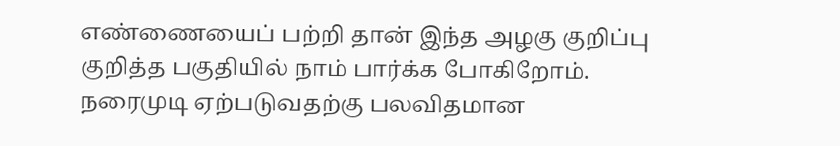எண்ணையைப் பற்றி தான் இந்த அழகு குறிப்பு குறித்த பகுதியில் நாம் பார்க்க போகிறோம்.
நரைமுடி ஏற்படுவதற்கு பலவிதமான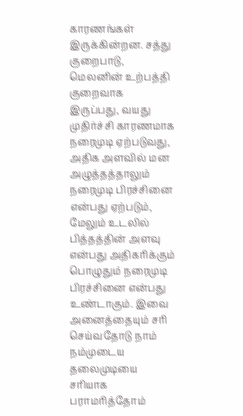காரணங்கள் இருக்கின்றன. சத்து குறைபாடு, மெலனின் உற்பத்தி குறைவாக இருப்பது, வயது முதிர்ச்சி காரணமாக நரைமுடி ஏற்படுவது, அதிக அளவில் மன அழுத்தத்தாலும் நரைமுடி பிரச்சினை என்பது ஏற்படும், மேலும் உடலில் பித்தத்தின் அளவு என்பது அதிகரிக்கும் பொழுதும் நரைமுடி பிரச்சினை என்பது உண்டாகும். இவை அனைத்தையும் சரி செய்வதோடு நாம் நம்முடைய தலைமுடியை சரியாக பராமரித்தோம்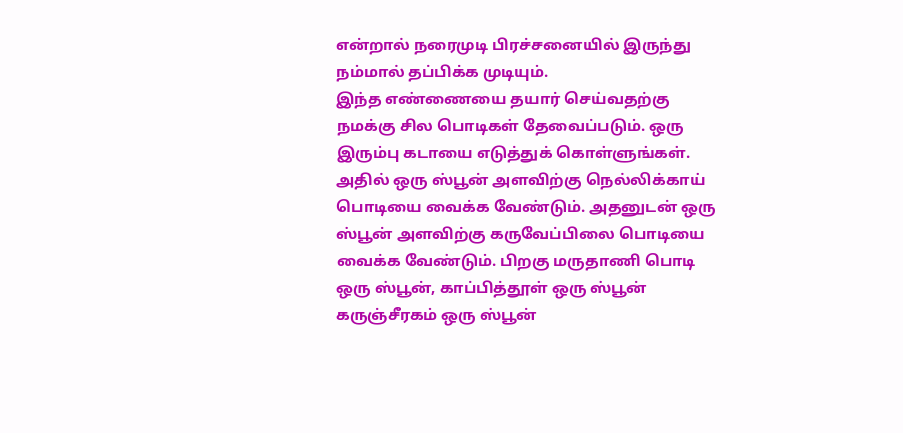என்றால் நரைமுடி பிரச்சனையில் இருந்து நம்மால் தப்பிக்க முடியும்.
இந்த எண்ணையை தயார் செய்வதற்கு நமக்கு சில பொடிகள் தேவைப்படும். ஒரு இரும்பு கடாயை எடுத்துக் கொள்ளுங்கள். அதில் ஒரு ஸ்பூன் அளவிற்கு நெல்லிக்காய் பொடியை வைக்க வேண்டும். அதனுடன் ஒரு ஸ்பூன் அளவிற்கு கருவேப்பிலை பொடியை வைக்க வேண்டும். பிறகு மருதாணி பொடி ஒரு ஸ்பூன், காப்பித்தூள் ஒரு ஸ்பூன் கருஞ்சீரகம் ஒரு ஸ்பூன்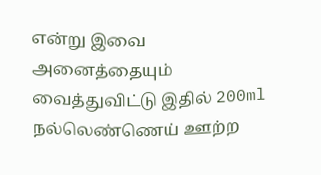என்று இவை அனைத்தையும் வைத்துவிட்டு இதில் 200ml நல்லெண்ணெய் ஊற்ற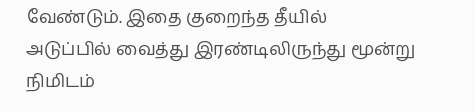வேண்டும். இதை குறைந்த தீயில் அடுப்பில் வைத்து இரண்டிலிருந்து மூன்று நிமிடம்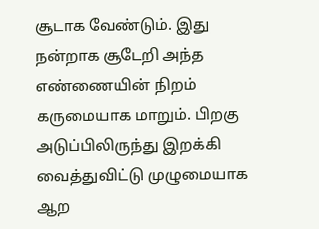சூடாக வேண்டும். இது நன்றாக சூடேறி அந்த எண்ணையின் நிறம் கருமையாக மாறும். பிறகு அடுப்பிலிருந்து இறக்கி வைத்துவிட்டு முழுமையாக ஆற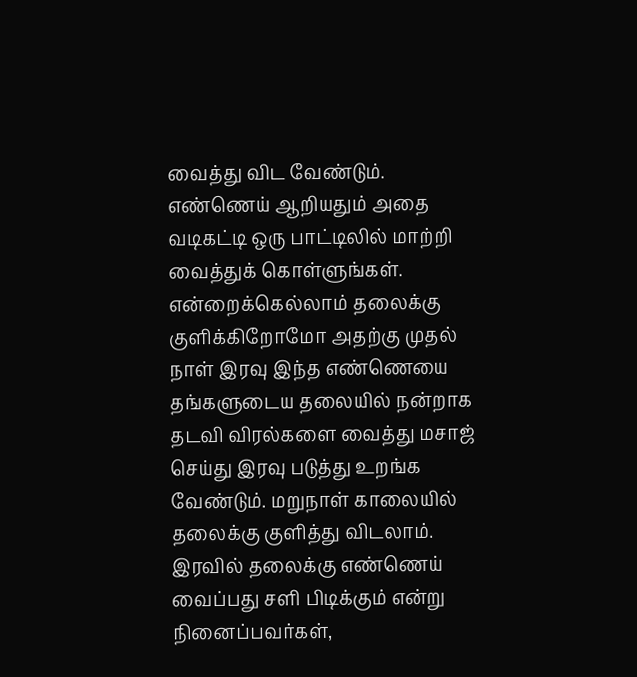வைத்து விட வேண்டும்.
எண்ணெய் ஆறியதும் அதை வடிகட்டி ஒரு பாட்டிலில் மாற்றி வைத்துக் கொள்ளுங்கள். என்றைக்கெல்லாம் தலைக்கு குளிக்கிறோமோ அதற்கு முதல் நாள் இரவு இந்த எண்ணெயை தங்களுடைய தலையில் நன்றாக தடவி விரல்களை வைத்து மசாஜ் செய்து இரவு படுத்து உறங்க வேண்டும். மறுநாள் காலையில் தலைக்கு குளித்து விடலாம். இரவில் தலைக்கு எண்ணெய் வைப்பது சளி பிடிக்கும் என்று நினைப்பவர்கள்,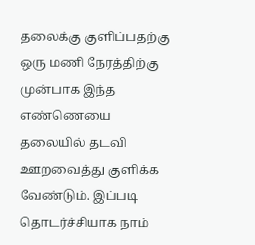தலைக்கு குளிப்பதற்கு ஒரு மணி நேரத்திற்கு முன்பாக இந்த எண்ணெயை தலையில் தடவி ஊறவைத்து குளிக்க வேண்டும். இப்படி தொடர்ச்சியாக நாம்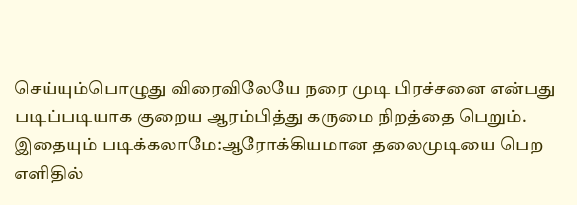செய்யும்பொழுது விரைவிலேயே நரை முடி பிரச்சனை என்பது படிப்படியாக குறைய ஆரம்பித்து கருமை நிறத்தை பெறும்.
இதையும் படிக்கலாமே:ஆரோக்கியமான தலைமுடியை பெற
எளிதில்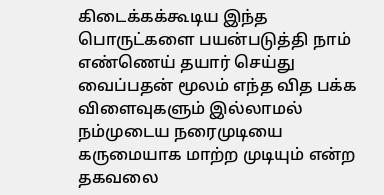கிடைக்கக்கூடிய இந்த பொருட்களை பயன்படுத்தி நாம் எண்ணெய் தயார் செய்து வைப்பதன் மூலம் எந்த வித பக்க விளைவுகளும் இல்லாமல் நம்முடைய நரைமுடியை கருமையாக மாற்ற முடியும் என்ற தகவலை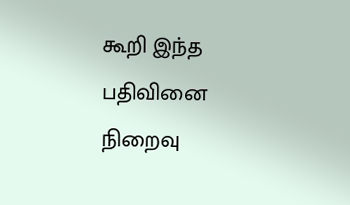கூறி இந்த பதிவினை நிறைவு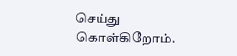செய்து கொள்கிறோம்.